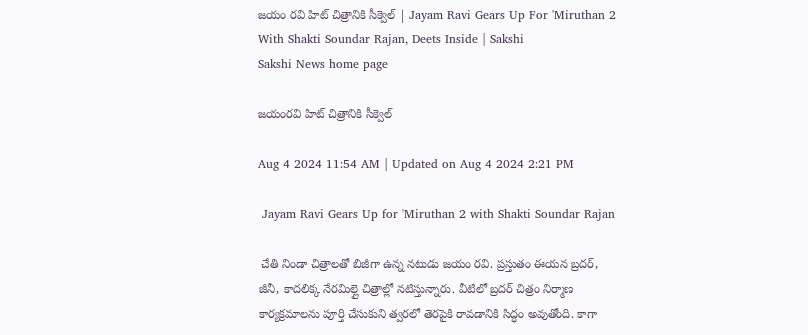జయం రవి హిట్‌ చిత్రానికి సీక్వెల్‌ | Jayam Ravi Gears Up For 'Miruthan 2 With Shakti Soundar Rajan, Deets Inside | Sakshi
Sakshi News home page

జయంరవి హిట్‌ చిత్రానికి సీక్వెల్‌

Aug 4 2024 11:54 AM | Updated on Aug 4 2024 2:21 PM

 Jayam Ravi Gears Up for 'Miruthan 2 with Shakti Soundar Rajan

 చేతి నిండా చిత్రాలతో బిజీగా ఉన్న నటుడు జయం రవి. ప్రస్తుతం ఈయన బ్రదర్‌, జీనీ, కాదలిక్క నేరమిల్లై చిత్రాల్లో నటిస్తున్నారు. వీటిలో బ్రదర్‌ చిత్రం నిర్మాణ కార్యక్రమాలను పూర్తి చేసుకుని త్వరలో తెరపైకి రావడానికి సిద్ధం అవుతోంది. కాగా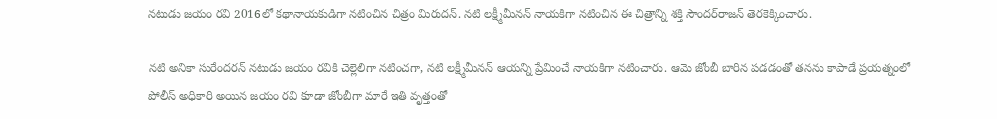నటుడు జయం రవి 2016లో కథానాయకుడిగా నటించిన చిత్రం మిరుదన్‌. నటి లక్ష్మీమీనన్‌ నాయకిగా నటించిన ఈ చిత్రాన్ని శక్తి సౌందర్‌రాజన్‌ తెరకెక్కించారు.

నటి అనికా సురేందరన్‌ నటుడు జయం రవికి చెల్లెలిగా నటించగా, నటి లక్ష్మీమీనన్‌ ఆయన్ని ప్రేమించే నాయకిగా నటించారు. ఆమె జోంబీ బారిన పడడంతో తనను కాపాడే ప్రయత్నంలో పోలీస్‌ అధికారి అయిన జయం రవి కూడా జోంబీగా మారే ఇతి వృత్తంతో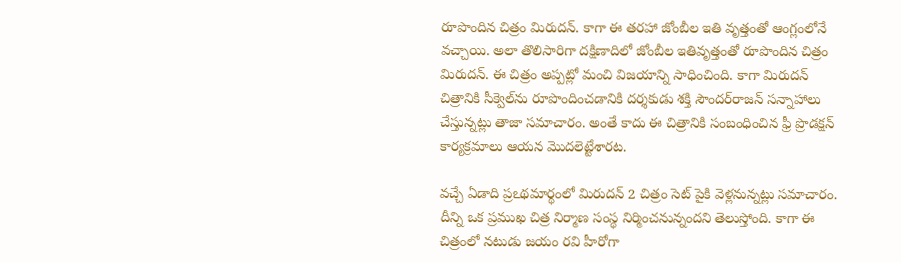రూపొందిన చిత్రం మిరుదన్‌. కాగా ఈ తరహా జోంబీల ఇతి వృత్తంతో ఆంగ్లంలోనే వచ్చాయి. అలా తొలిసారిగా దక్షిణాదిలో జోంబీల ఇతివృత్తంతో రూపొందిన చిత్రం మిరుదన్‌. ఈ చిత్రం అప్పట్లో మంచి విజయాన్ని సాధించింది. కాగా మిరుదన్‌ చిత్రానికి సీక్వెల్‌ను రూపొందించడానికి దర్శకుడు శక్తి సౌందర్‌రాజన్‌ సన్నాహాలు చేస్తున్నట్లు తాజా సమాచారం. అంతే కాదు ఈ చిత్రానికి సంబంధించిన ఫ్రీ ప్రొడక్షన్‌ కార్యక్రమాలు ఆయన మొదలెట్టేశారట.

వచ్చే ఏడాది ప్రఽథమార్థంలో మిరుదన్‌ 2 చిత్రం సెట్‌ పైకి వెళ్లనున్నట్లు సమాచారం. దీన్ని ఒక ప్రముఖ చిత్ర నిర్మాణ సంస్థ నిర్మించనున్నందని తెలుస్తోంది. కాగా ఈ చిత్రంలో నటుడు జయం రవి హీరోగా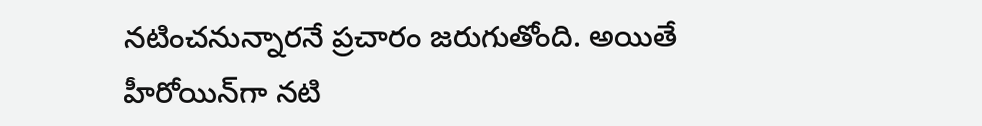నటించనున్నారనే ప్రచారం జరుగుతోంది. అయితే హీరోయిన్‌గా నటి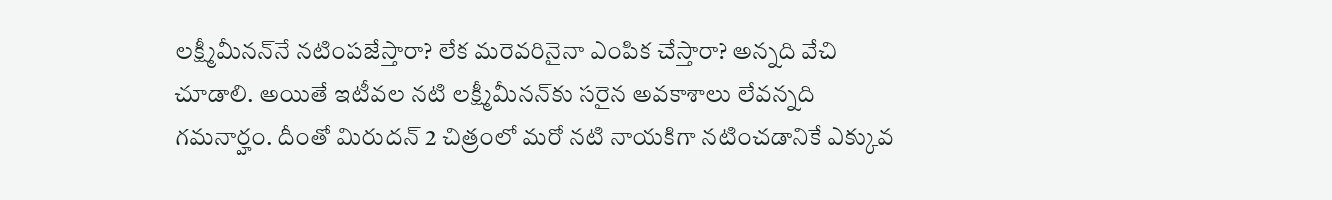లక్ష్మీమీనన్‌నే నటింపజేస్తారా? లేక మరెవరినైనా ఎంపిక చేస్తారా? అన్నది వేచి చూడాలి. అయితే ఇటీవల నటి లక్ష్మీమీనన్‌కు సరైన అవకాశాలు లేవన్నది గమనార్హం. దీంతో మిరుదన్‌ 2 చిత్రంలో మరో నటి నాయకిగా నటించడానికే ఎక్కువ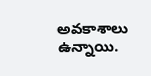అవకాశాలు ఉన్నాయి.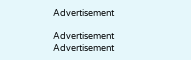Advertisement

Advertisement
Advertisement